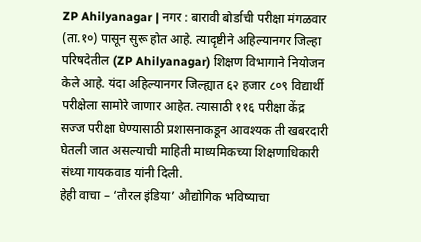ZP Ahilyanagar | नगर : बारावी बोर्डाची परीक्षा मंगळवार (ता.१०) पासून सुरू होत आहे. त्यादृष्टीने अहिल्यानगर जिल्हा परिषदेतील (ZP Ahilyanagar) शिक्षण विभागाने नियोजन केले आहे. यंदा अहिल्यानगर जिल्ह्यात ६२ हजार ८०९ विद्यार्थी परीक्षेला सामोरे जाणार आहेत. त्यासाठी ११६ परीक्षा केंद्र सज्ज परीक्षा घेण्यासाठी प्रशासनाकडून आवश्यक ती खबरदारी घेतली जात असल्याची माहिती माध्यमिकच्या शिक्षणाधिकारी संध्या गायकवाड यांनी दिली.
हेही वाचा – ‘तौरल इंडिया’ औद्योगिक भविष्याचा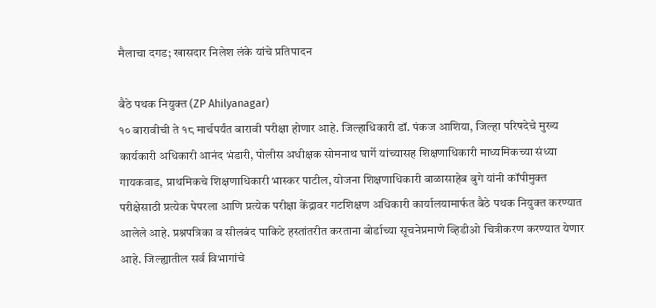मैलाचा दगड; खासदार निलेश लंके यांचे प्रतिपादन

बैठे पथक नियुक्त (ZP Ahilyanagar)
१० बारावीची ते १८ मार्चपर्यंत बारावी परीक्षा होणार आहे. जिल्हाधिकारी डॉ. पंकज आशिया, जिल्हा परिषदेचे मुख्य कार्यकारी अधिकारी आनंद भंडारी, पोलीस अधीक्षक सोमनाथ घार्गे यांच्यासह शिक्षणाधिकारी माध्यमिकच्या संध्या गायकवाड, प्राथमिकचे शिक्षणाधिकारी भास्कर पाटील, योजना शिक्षणाधिकारी बाळासाहेब बुगे यांनी कॉपीमुक्त परीक्षेसाठी प्रत्येक पेपरला आणि प्रत्येक परीक्षा केंद्रावर गटशिक्षण अधिकारी कार्यालयामार्फत बैठे पथक नियुक्त करण्यात आलेले आहे. प्रश्नपत्रिका व सीलबंद पाकिटे हस्तांतरीत करताना बोर्डाच्या सूचनेप्रमाणे व्हिडीओ चित्रीकरण करण्यात येणार आहे. जिल्ह्यातील सर्व विभागांचे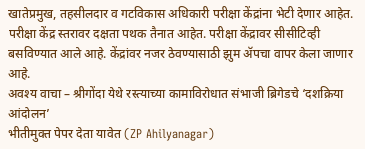खातेप्रमुख, तहसीलदार व गटविकास अधिकारी परीक्षा केंद्रांना भेटी देणार आहेत. परीक्षा केंद्र स्तरावर दक्षता पथक तैनात आहेत. परीक्षा केंद्रावर सीसीटिव्ही बसविण्यात आले आहे. केंद्रांवर नजर ठेवण्यासाठी झुम ॲपचा वापर केला जाणार आहे.
अवश्य वाचा – श्रीगोंदा येथे रस्त्याच्या कामाविरोधात संभाजी ब्रिगेडचे ‘दशक्रिया आंदोलन’
भीतीमुक्त पेपर देता यावेत (ZP Ahilyanagar)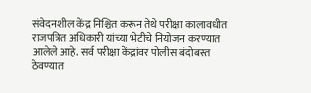संवेदनशील केंद्र निश्चित करून तेथे परीक्षा कालावधीत राजपत्रित अधिकारी यांच्या भेटीचे नियोजन करण्यात आलेले आहे. सर्व परीक्षा केंद्रांवर पोलीस बंदोबस्त ठेवण्यात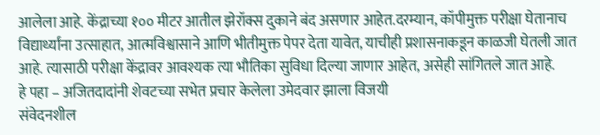आलेला आहे. केंद्राच्या १०० मीटर आतील झेरॉक्स दुकाने बंद असणार आहेत.दरम्यान, कॉपीमुक्त परीक्षा घेतानाच विद्यार्थ्यांना उत्साहात, आत्मविश्वासाने आणि भीतीमुक्त पेपर देता यावेत, याचीही प्रशासनाकडून काळजी घेतली जात आहे. त्यासाठी परीक्षा केंद्रावर आवश्यक त्या भौतिका सुविधा दिल्या जाणार आहेत, असेही सांगितले जात आहे.
हे पहा – अजितदादांनी शेवटच्या सभेत प्रचार केलेला उमेदवार झाला विजयी
संवेदनशील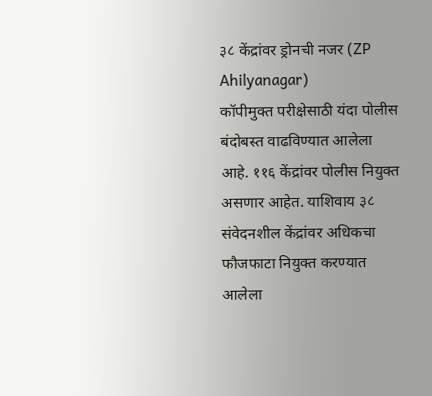३८ केंद्रांवर ड्रोनची नजर (ZP Ahilyanagar)
कॉपीमुक्त परीक्षेसाठी यंदा पोलीस बंदोबस्त वाढविण्यात आलेला आहे. ११६ केंद्रांवर पोलीस नियुक्त असणार आहेत. याशिवाय ३८ संवेदनशील केंद्रांवर अधिकचा फौजफाटा नियुक्त करण्यात आलेला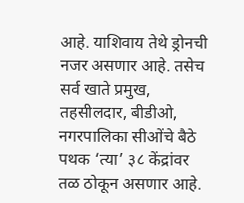आहे. याशिवाय तेथे ड्रोनची नजर असणार आहे. तसेच सर्व खाते प्रमुख, तहसीलदार, बीडीओ, नगरपालिका सीओंचे बैठे पथक ‘त्या’ ३८ केंद्रांवर तळ ठोकून असणार आहे.